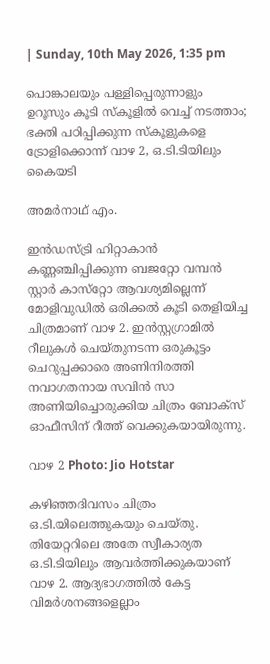| Sunday, 10th May 2026, 1:35 pm

പൊങ്കാലയും പള്ളിപ്പെരുന്നാളും ഉറൂസും കൂടി സ്‌കൂളില്‍ വെച്ച് നടത്താം; ഭക്തി പഠിപ്പിക്കുന്ന സ്‌കൂളുകളെ ട്രോളിക്കൊന്ന് വാഴ 2, ഒ.ടി.ടിയിലും കൈയടി

അമര്‍നാഥ് എം.

ഇന്‍ഡസ്ട്രി ഹിറ്റാകാന്‍ കണ്ണഞ്ചിപ്പിക്കുന്ന ബജറ്റോ വമ്പന്‍ സ്റ്റാര്‍ കാസ്‌റ്റോ ആവശ്യമില്ലെന്ന് മോളിവുഡില്‍ ഒരിക്കല്‍ കൂടി തെളിയിച്ച ചിത്രമാണ് വാഴ 2. ഇന്‍സ്റ്റഗ്രാമില്‍ റീലുകള്‍ ചെയ്തുനടന്ന ഒരുകൂട്ടം ചെറുപ്പക്കാരെ അണിനിരത്തി നവാഗതനായ സവിന്‍ സാ അണിയിച്ചൊരുക്കിയ ചിത്രം ബോക്‌സ് ഓഫീസിന് റീത്ത് വെക്കുകയായിരുന്നു.

വാഴ 2 Photo: Jio Hotstar

കഴിഞ്ഞദിവസം ചിത്രം ഒ.ടി.യിലെത്തുകയും ചെയ്തു. തിയേറ്ററിലെ അതേ സ്വീകാര്യത ഒ.ടി.ടിയിലും ആവര്‍ത്തിക്കുകയാണ് വാഴ 2. ആദ്യഭാഗത്തില്‍ കേട്ട വിമര്‍ശനങ്ങളെല്ലാം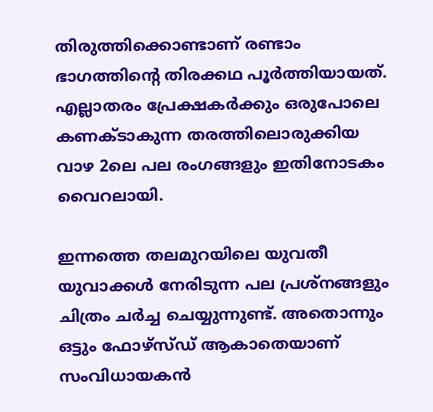തിരുത്തിക്കൊണ്ടാണ് രണ്ടാം ഭാഗത്തിന്റെ തിരക്കഥ പൂര്‍ത്തിയായത്. എല്ലാതരം പ്രേക്ഷകര്‍ക്കും ഒരുപോലെ കണക്ടാകുന്ന തരത്തിലൊരുക്കിയ വാഴ 2ലെ പല രംഗങ്ങളും ഇതിനോടകം വൈറലായി.

ഇന്നത്തെ തലമുറയിലെ യുവതീ യുവാക്കള്‍ നേരിടുന്ന പല പ്രശ്‌നങ്ങളും ചിത്രം ചര്‍ച്ച ചെയ്യുന്നുണ്ട്. അതൊന്നും ഒട്ടും ഫോഴ്‌സ്ഡ് ആകാതെയാണ് സംവിധായകന്‍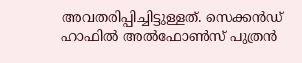അവതരിപ്പിച്ചിട്ടുള്ളത്. സെക്കന്‍ഡ് ഹാഫില്‍ അല്‍ഫോണ്‍സ് പുത്രന്‍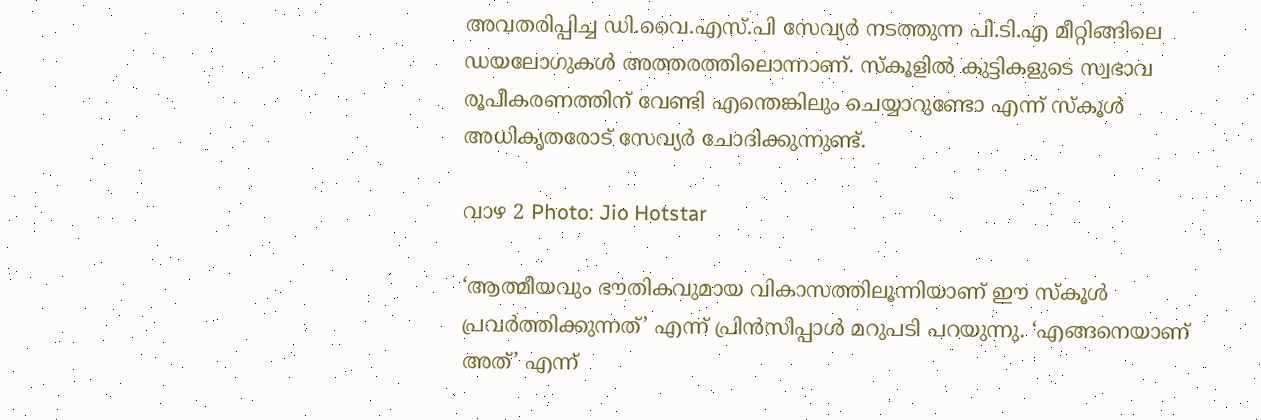അവതരിപ്പിച്ച ഡി.വൈ.എസ്.പി സേവ്യര്‍ നടത്തുന്ന പി.ടി.എ മീറ്റിങ്ങിലെ ഡയലോഗുകള്‍ അത്തരത്തിലൊന്നാണ്. സ്‌കൂളില്‍ കുട്ടികളുടെ സ്വഭാവ രൂപീകരണത്തിന് വേണ്ടി എന്തെങ്കിലും ചെയ്യാറുണ്ടോ എന്ന് സ്‌കൂള്‍ അധികൃതരോട് സേവ്യര്‍ ചോദിക്കുന്നുണ്ട്.

വാഴ 2 Photo: Jio Hotstar

‘ആത്മീയവും ഭൗതികവുമായ വികാസത്തിലൂന്നിയാണ് ഈ സ്‌കൂള്‍ പ്രവര്‍ത്തിക്കുന്നത്’ എന്ന് പ്രിന്‍സിപ്പാള്‍ മറുപടി പറയുന്നു. ‘എങ്ങനെയാണ് അത്’ എന്ന്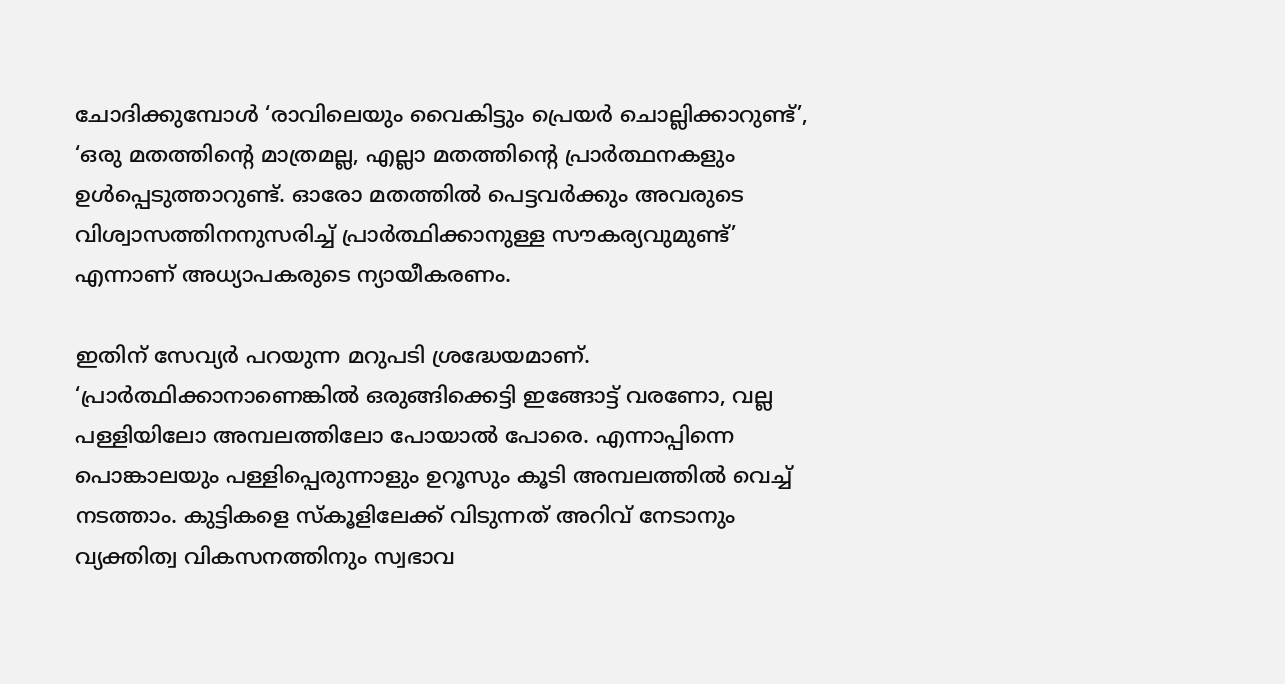ചോദിക്കുമ്പോള്‍ ‘രാവിലെയും വൈകിട്ടും പ്രെയര്‍ ചൊല്ലിക്കാറുണ്ട്’, ‘ഒരു മതത്തിന്റെ മാത്രമല്ല, എല്ലാ മതത്തിന്റെ പ്രാര്‍ത്ഥനകളും ഉള്‍പ്പെടുത്താറുണ്ട്. ഓരോ മതത്തില്‍ പെട്ടവര്‍ക്കും അവരുടെ വിശ്വാസത്തിനനുസരിച്ച് പ്രാര്‍ത്ഥിക്കാനുള്ള സൗകര്യവുമുണ്ട്’ എന്നാണ് അധ്യാപകരുടെ ന്യായീകരണം.

ഇതിന് സേവ്യര്‍ പറയുന്ന മറുപടി ശ്രദ്ധേയമാണ്. ‘പ്രാര്‍ത്ഥിക്കാനാണെങ്കില്‍ ഒരുങ്ങിക്കെട്ടി ഇങ്ങോട്ട് വരണോ, വല്ല പള്ളിയിലോ അമ്പലത്തിലോ പോയാല്‍ പോരെ. എന്നാപ്പിന്നെ പൊങ്കാലയും പള്ളിപ്പെരുന്നാളും ഉറൂസും കൂടി അമ്പലത്തില്‍ വെച്ച് നടത്താം. കുട്ടികളെ സ്‌കൂളിലേക്ക് വിടുന്നത് അറിവ് നേടാനും വ്യക്തിത്വ വികസനത്തിനും സ്വഭാവ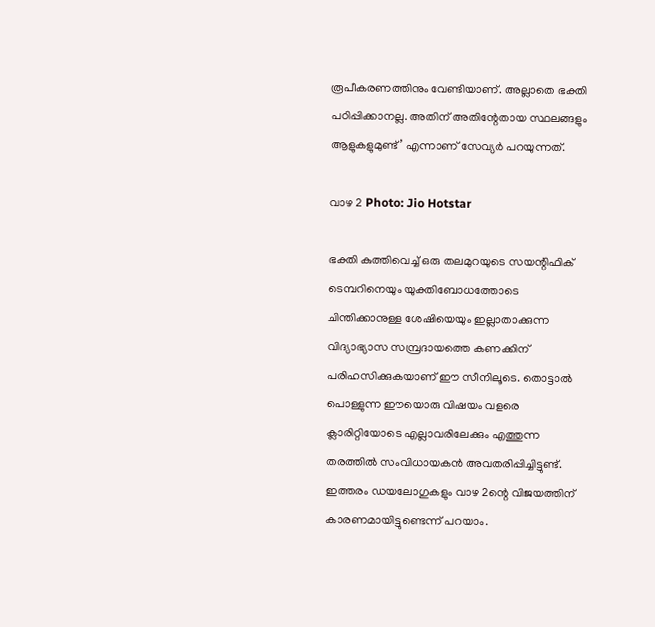രൂപീകരണത്തിനും വേണ്ടിയാണ്. അല്ലാതെ ഭക്തി പഠിപ്പിക്കാനല്ല. അതിന് അതിന്റേതായ സ്ഥലങ്ങളും ആളുകളുമുണ്ട്’ എന്നാണ് സേവ്യര്‍ പറയുന്നത്.

വാഴ 2 Photo: Jio Hotstar

ഭക്തി കുത്തിവെച്ച് ഒരു തലമുറയുടെ സയന്റിഫിക് ടെമ്പറിനെയും യുക്തിബോധത്തോടെ ചിന്തിക്കാനുള്ള ശേഷിയെയും ഇല്ലാതാക്കുന്ന വിദ്യാഭ്യാസ സമ്പ്രദായത്തെ കണക്കിന് പരിഹസിക്കുകയാണ് ഈ സീനിലൂടെ. തൊട്ടാല്‍ പൊള്ളുന്ന ഈയൊരു വിഷയം വളരെ ക്ലാരിറ്റിയോടെ എല്ലാവരിലേക്കും എത്തുന്ന തരത്തില്‍ സംവിധായകന്‍ അവതരിപ്പിച്ചിട്ടുണ്ട്. ഇത്തരം ഡയലോഗുകളും വാഴ 2ന്റെ വിജയത്തിന് കാരണമായിട്ടുണ്ടെന്ന് പറയാം.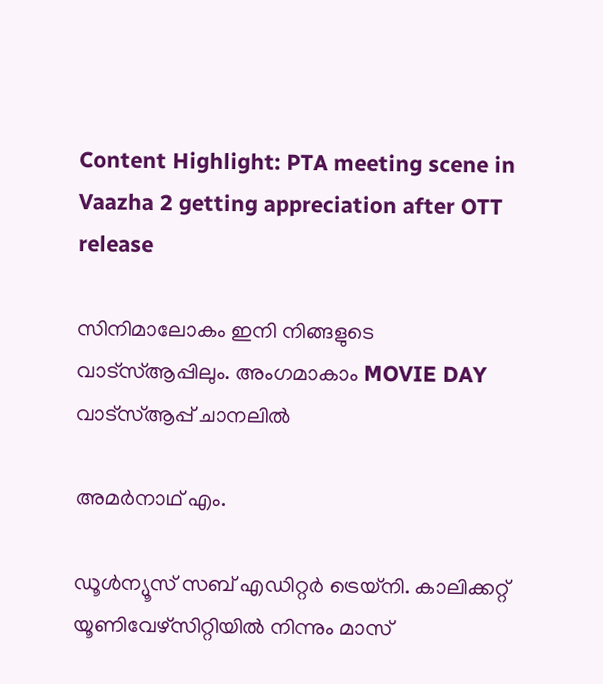Content Highlight: PTA meeting scene in Vaazha 2 getting appreciation after OTT release

സിനിമാലോകം ഇനി നിങ്ങളുടെ വാട്സ്ആപ്പിലും. അംഗമാകാം MOVIE DAY വാട്സ്ആപ്പ് ചാനലിൽ

അമര്‍നാഥ് എം.

ഡൂള്‍ന്യൂസ് സബ് എഡിറ്റര്‍ ട്രെയ്‌നി. കാലിക്കറ്റ് യൂണിവേഴ്‌സിറ്റിയില്‍ നിന്നും മാസ്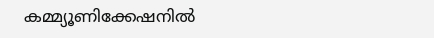കമ്മ്യൂണിക്കേഷനില്‍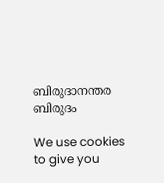ബിരുദാനന്തര ബിരുദം

We use cookies to give you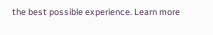the best possible experience. Learn more